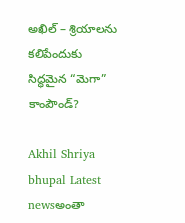అఖిల్ – శ్రియాలను కలిపేందుకు సిద్ధమైన “మెగా” కాంపౌండ్?

Akhil Shriya bhupal Latest newsఅంతా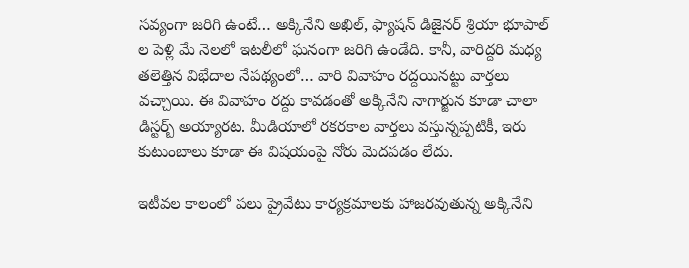సవ్యంగా జరిగి ఉంటే… అక్కినేని అఖిల్, ఫ్యాషన్ డిజైనర్ శ్రియా భూపాల్ ల పెళ్లి మే నెలలో ఇటలీలో ఘనంగా జరిగి ఉండేది. కానీ, వారిద్దరి మధ్య తలెత్తిన విభేదాల నేపథ్యంలో… వారి వివాహం రద్దయినట్టు వార్తలు వచ్చాయి. ఈ వివాహం రద్దు కావడంతో అక్కినేని నాగార్జున కూడా చాలా డిస్టర్బ్ అయ్యారట. మీడియాలో రకరకాల వార్తలు వస్తున్నప్పటికీ, ఇరు కుటుంబాలు కూడా ఈ విషయంపై నోరు మెదపడం లేదు.

ఇటీవల కాలంలో పలు ప్రైవేటు కార్యక్రమాలకు హాజరవుతున్న అక్కినేని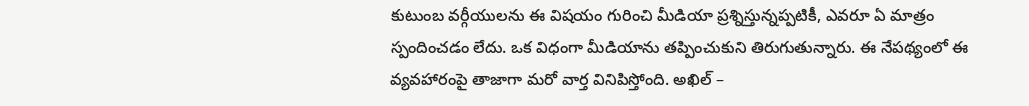కుటుంబ వర్గీయులను ఈ విషయం గురించి మీడియా ప్రశ్నిస్తున్నప్పటికీ, ఎవరూ ఏ మాత్రం స్పందించడం లేదు. ఒక విధంగా మీడియాను తప్పించుకుని తిరుగుతున్నారు. ఈ నేపథ్యంలో ఈ వ్యవహారంపై తాజాగా మరో వార్త వినిపిస్తోంది. అఖిల్ –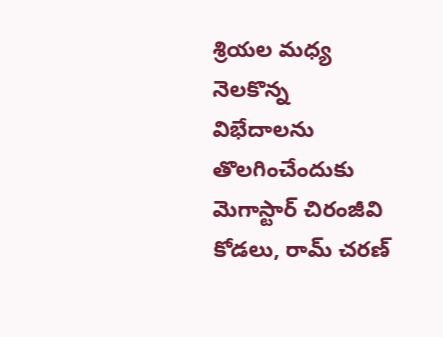శ్రియల మధ్య నెలకొన్న విభేదాలను తొలగించేందుకు మెగాస్టార్ చిరంజీవి కోడలు, రామ్ చరణ్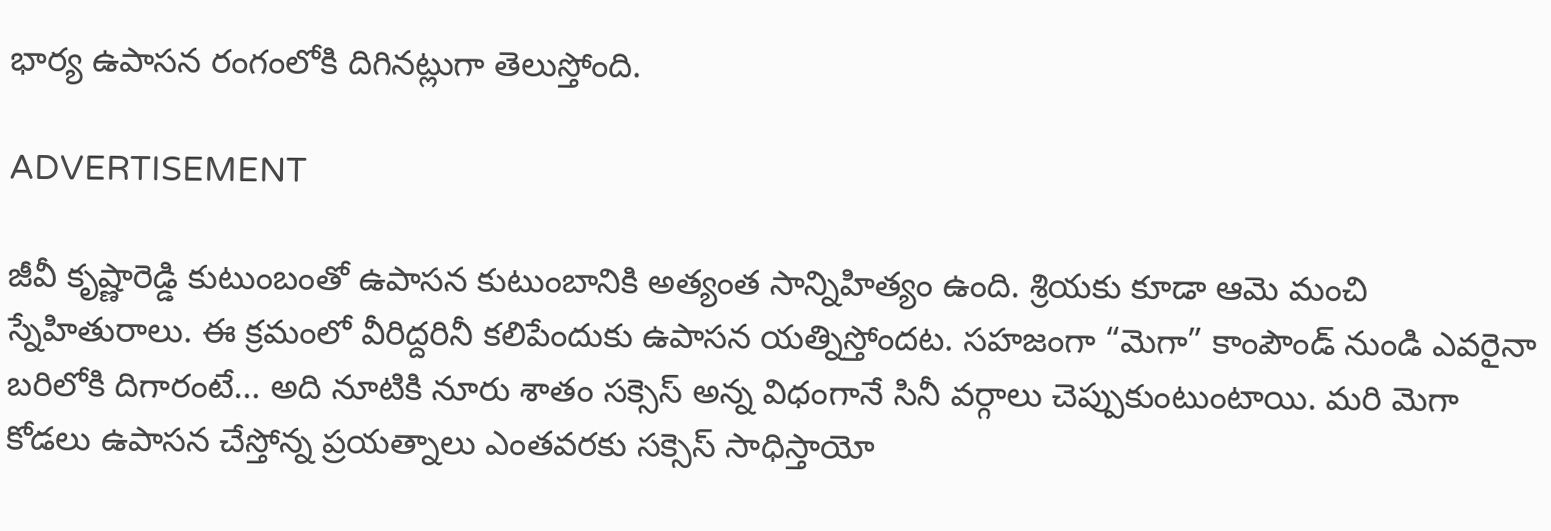భార్య ఉపాసన రంగంలోకి దిగినట్లుగా తెలుస్తోంది.

ADVERTISEMENT

జీవీ కృష్ణారెడ్డి కుటుంబంతో ఉపాసన కుటుంబానికి అత్యంత సాన్నిహిత్యం ఉంది. శ్రియకు కూడా ఆమె మంచి స్నేహితురాలు. ఈ క్రమంలో వీరిద్దరినీ కలిపేందుకు ఉపాసన యత్నిస్తోందట. సహజంగా “మెగా” కాంపౌండ్ నుండి ఎవరైనా బరిలోకి దిగారంటే… అది నూటికి నూరు శాతం సక్సెస్ అన్న విధంగానే సినీ వర్గాలు చెప్పుకుంటుంటాయి. మరి మెగా కోడలు ఉపాసన చేస్తోన్న ప్రయత్నాలు ఎంతవరకు సక్సెస్ సాధిస్తాయో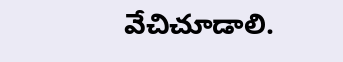వేచిచూడాలి.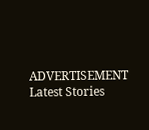ADVERTISEMENT
Latest Stories